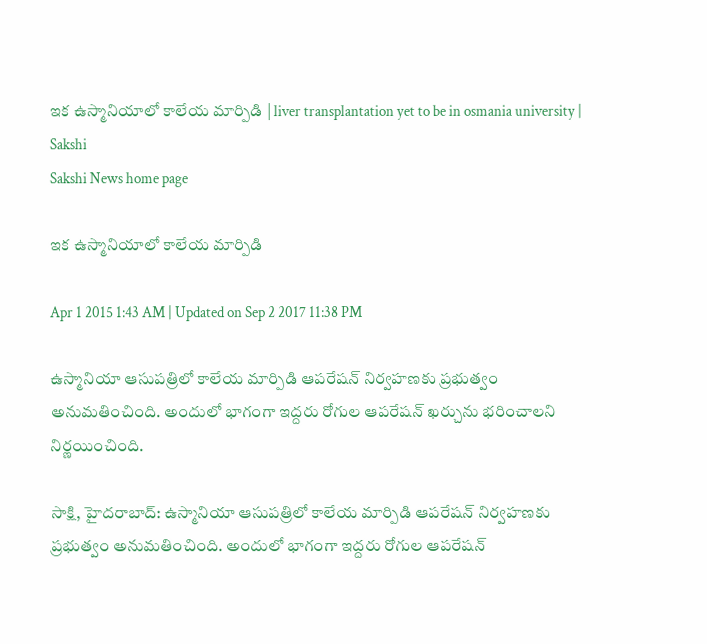ఇక ఉస్మానియాలో కాలేయ మార్పిడి | liver transplantation yet to be in osmania university | Sakshi
Sakshi News home page

ఇక ఉస్మానియాలో కాలేయ మార్పిడి

Apr 1 2015 1:43 AM | Updated on Sep 2 2017 11:38 PM

ఉస్మానియా ఆసుపత్రిలో కాలేయ మార్పిడి ఆపరేషన్ నిర్వహణకు ప్రభుత్వం అనుమతించింది. అందులో భాగంగా ఇద్దరు రోగుల ఆపరేషన్ ఖర్చును భరించాలని నిర్ణయించింది.

సాక్షి, హైదరాబాద్: ఉస్మానియా ఆసుపత్రిలో కాలేయ మార్పిడి ఆపరేషన్ నిర్వహణకు ప్రభుత్వం అనుమతించింది. అందులో భాగంగా ఇద్దరు రోగుల ఆపరేషన్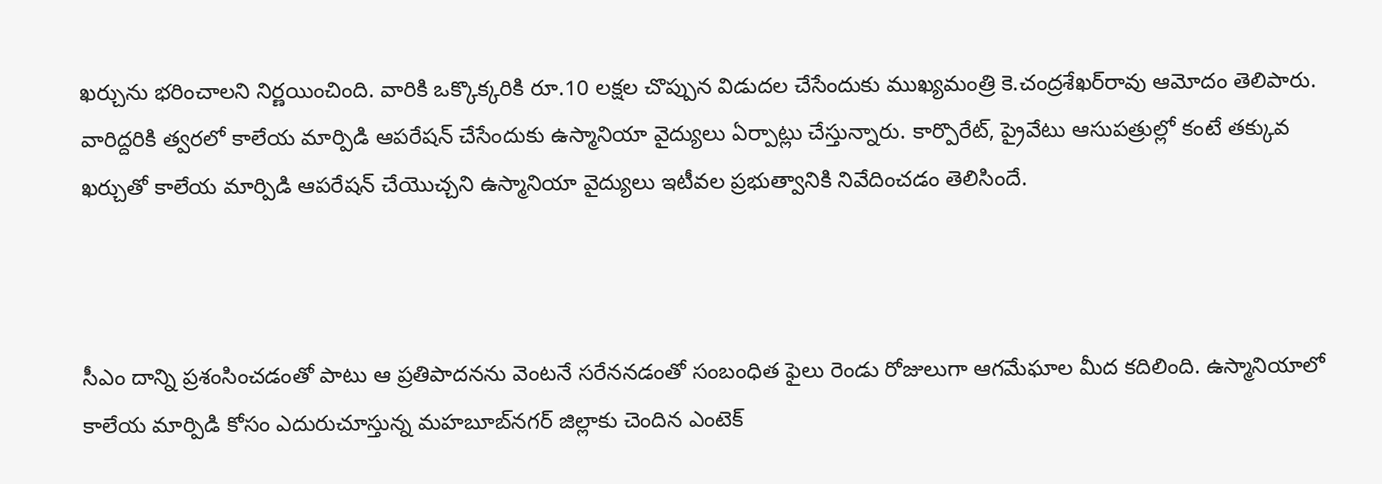ఖర్చును భరించాలని నిర్ణయించింది. వారికి ఒక్కొక్కరికి రూ.10 లక్షల చొప్పున విడుదల చేసేందుకు ముఖ్యమంత్రి కె.చంద్రశేఖర్‌రావు ఆమోదం తెలిపారు. వారిద్దరికి త్వరలో కాలేయ మార్పిడి ఆపరేషన్ చేసేందుకు ఉస్మానియా వైద్యులు ఏర్పాట్లు చేస్తున్నారు. కార్పొరేట్, ప్రైవేటు ఆసుపత్రుల్లో కంటే తక్కువ ఖర్చుతో కాలేయ మార్పిడి ఆపరేషన్ చేయొచ్చని ఉస్మానియా వైద్యులు ఇటీవల ప్రభుత్వానికి నివేదించడం తెలిసిందే.



సీఎం దాన్ని ప్రశంసించడంతో పాటు ఆ ప్రతిపాదనను వెంటనే సరేననడంతో సంబంధిత ఫైలు రెండు రోజులుగా ఆగమేఘాల మీద కదిలింది. ఉస్మానియాలో కాలేయ మార్పిడి కోసం ఎదురుచూస్తున్న మహబూబ్‌నగర్ జిల్లాకు చెందిన ఎంటెక్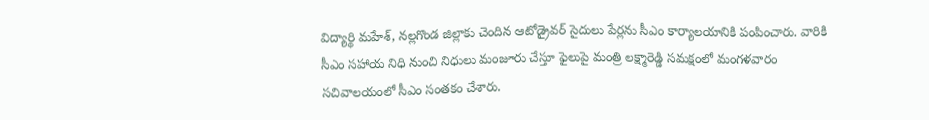విద్యార్థి మహేశ్, నల్లగొండ జిల్లాకు చెందిన ఆటోడ్రైవర్ సైదులు పేర్లను సీఎం కార్యాలయానికి పంపించారు. వారికి సీఎం సహాయ నిధి నుంచి నిధులు మంజూరు చేస్తూ ఫైలుపై మంత్రి లక్ష్మారెడ్డి సమక్షంలో మంగళవారం సచివాలయంలో సీఎం సంతకం చేశారు.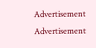Advertisement
Advertisement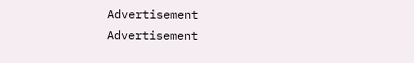Advertisement
Advertisement